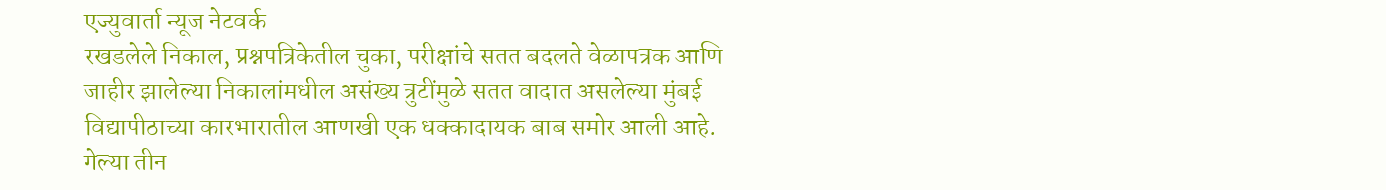एज्युवार्ता न्यूज नेटवर्क
रखडलेले निकाल, प्रश्नपत्रिकेतील चुका, परीक्षांचे सतत बदलते वेळापत्रक आणि जाहीर झालेल्या निकालांमधील असंख्य त्रुटींमुळे सतत वादात असलेल्या मुंबई विद्यापीठाच्या कारभारातील आणखी एक धक्कादायक बाब समोर आली आहे. गेल्या तीन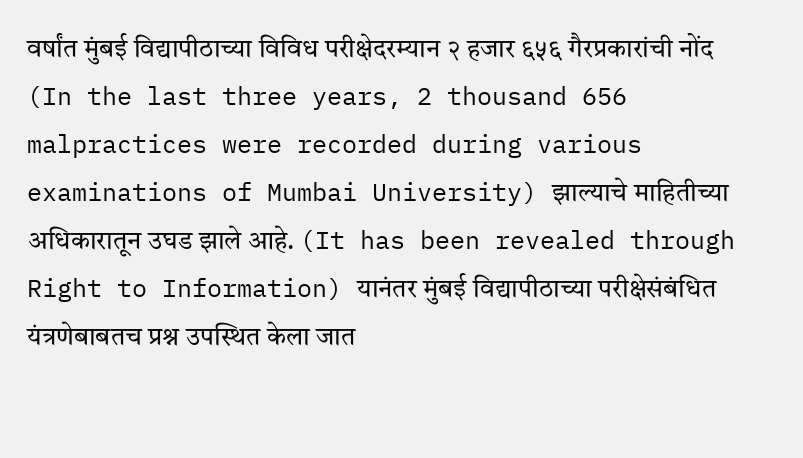वर्षांत मुंबई विद्यापीठाच्या विविध परीक्षेदरम्यान २ हजार ६५६ गैरप्रकारांची नोंद (In the last three years, 2 thousand 656 malpractices were recorded during various examinations of Mumbai University) झाल्याचे माहितीच्या अधिकारातून उघड झाले आहे. (It has been revealed through Right to Information) यानंतर मुंबई विद्यापीठाच्या परीक्षेसंबंधित यंत्रणेबाबतच प्रश्न उपस्थित केला जात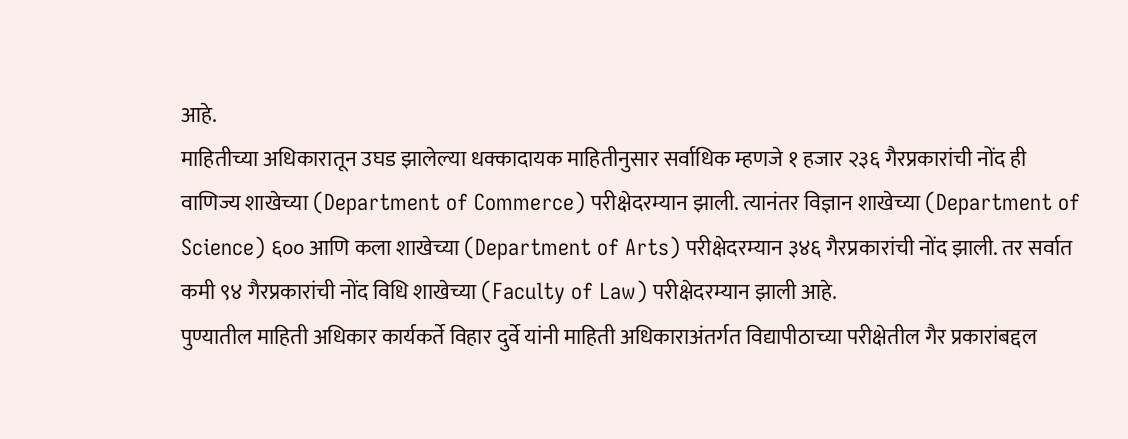आहे.
माहितीच्या अधिकारातून उघड झालेल्या धक्कादायक माहितीनुसार सर्वाधिक म्हणजे १ हजार २३६ गैरप्रकारांची नोंद ही वाणिज्य शाखेच्या (Department of Commerce) परीक्षेदरम्यान झाली. त्यानंतर विज्ञान शाखेच्या (Department of Science) ६०० आणि कला शाखेच्या (Department of Arts) परीक्षेदरम्यान ३४६ गैरप्रकारांची नोंद झाली. तर सर्वात कमी ९४ गैरप्रकारांची नोंद विधि शाखेच्या (Faculty of Law) परीक्षेदरम्यान झाली आहे.
पुण्यातील माहिती अधिकार कार्यकर्ते विहार दुर्वे यांनी माहिती अधिकाराअंतर्गत विद्यापीठाच्या परीक्षेतील गैर प्रकारांबद्दल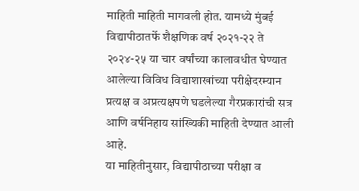माहिती माहिती मागवली होत. यामध्ये मुंबई विद्यापीठातर्फे शैक्षणिक वर्ष २०२१-२२ ते २०२४-२५ या चार वर्षांच्या कालावधीत घेण्यात आलेल्या विविध विद्याशाखांच्या परीक्षेदरम्यान प्रत्यक्ष व अप्रत्यक्षपणे घडलेल्या गैरप्रकारांची सत्र आणि वर्षनिहाय सांख्यिकी माहिती देण्यात आली आहे.
या माहितीनुसार, विद्यापीठाच्या परीक्षा व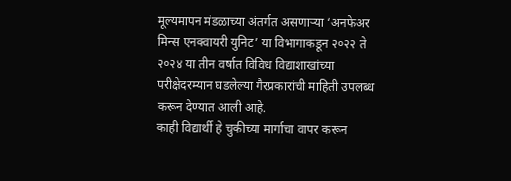मूल्यमापन मंडळाच्या अंतर्गत असणाऱ्या ‘अनफेअर मिन्स एनक्वायरी युनिट’ या विभागाकडून २०२२ ते २०२४ या तीन वर्षात विविध विद्याशाखांच्या परीक्षेदरम्यान घडलेल्या गैरप्रकारांची माहिती उपलब्ध करून देण्यात आली आहे.
काही विद्यार्थी हे चुकीच्या मार्गाचा वापर करून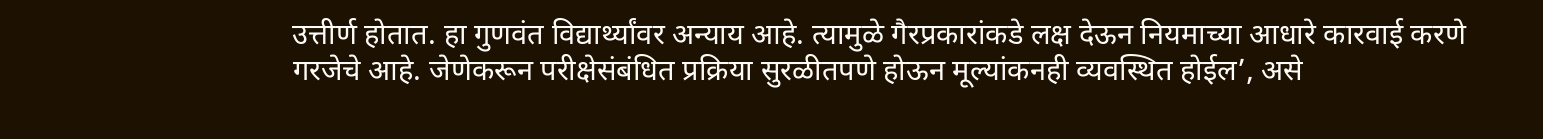उत्तीर्ण होतात. हा गुणवंत विद्यार्थ्यांवर अन्याय आहे. त्यामुळे गैरप्रकारांकडे लक्ष देऊन नियमाच्या आधारे कारवाई करणे गरजेचे आहे. जेणेकरून परीक्षेसंबंधित प्रक्रिया सुरळीतपणे होऊन मूल्यांकनही व्यवस्थित होईल’, असे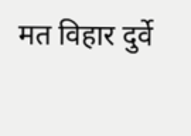मत विहार दुर्वे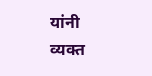यांनी व्यक्त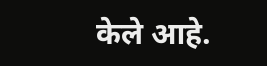केले आहे.